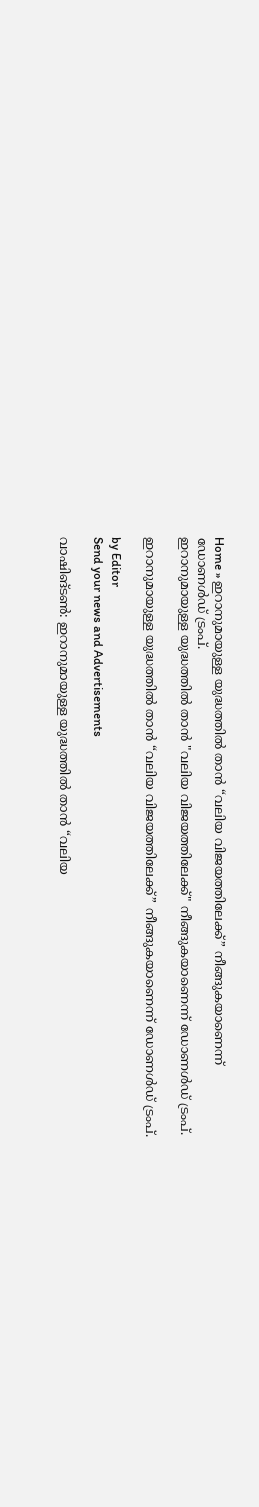Home » ഇറാനുമായുള്ള യുദ്ധത്തിൽ താൻ “വലിയ വിജയത്തിലേക്ക്” നീങ്ങുകയാണെന്ന് ഡോണൾ‍ഡ് ട്രംപ്.
ഇറാനുമായുള്ള യുദ്ധത്തിൽ താൻ "വലിയ വിജയത്തിലേക്ക്" നീങ്ങുകയാണെന്ന് ഡോണൾ‍ഡ് ട്രംപ്.

ഇറാനുമായുള്ള യുദ്ധത്തിൽ താൻ “വലിയ വിജയത്തിലേക്ക്” നീങ്ങുകയാണെന്ന് ഡോണൾ‍ഡ് ട്രംപ്.

by Editor
Send your news and Advertisements

വാഷിങ്ടൺ: ഇറാനുമായുള്ള യുദ്ധത്തിൽ താൻ “വലിയ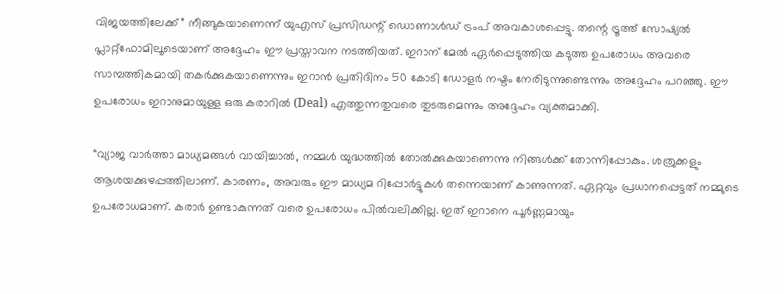വിജയത്തിലേക്ക്” നീങ്ങുകയാണെന്ന് യുഎസ് പ്രസിഡന്റ് ഡൊണാൾഡ് ട്രംപ് അവകാശപ്പെട്ടു. തന്റെ ട്രൂത്ത് സോഷ്യൽ പ്ലാറ്റ്‌ഫോമിലൂടെയാണ് അദ്ദേഹം ഈ പ്രസ്താവന നടത്തിയത്. ഇറാന് മേൽ ഏർപ്പെടുത്തിയ കടുത്ത ഉപരോധം അവരെ സാമ്പത്തികമായി തകർക്കുകയാണെന്നും ഇറാൻ പ്രതിദിനം 50 കോടി ഡോളർ നഷ്ടം നേരിടുന്നുണ്ടെന്നും അദ്ദേഹം പറഞ്ഞു. ഈ ഉപരോധം ഇറാനുമായുള്ള ഒരു കരാറിൽ (Deal) എത്തുന്നതുവരെ തുടരുമെന്നും അദ്ദേഹം വ്യക്തമാക്കി.

“വ്യാജ വാർത്താ മാധ്യമങ്ങൾ വായിച്ചാൽ, നമ്മൾ യുദ്ധത്തിൽ തോൽക്കുകയാണെന്നു നിങ്ങൾക്ക് തോന്നിപ്പോകും. ശത്രുക്കളും ആശയക്കുഴപ്പത്തിലാണ്. കാരണം, അവരും ഈ മാധ്യമ റിപ്പോർട്ടുകൾ തന്നെയാണ് കാണുന്നത്. ഏറ്റവും പ്രധാനപ്പെട്ടത് നമ്മുടെ ഉപരോധമാണ്. കരാർ ഉണ്ടാകുന്നത് വരെ ഉപരോധം പിൽവലിക്കില്ല. ഇത് ഇറാനെ പൂർണ്ണമായും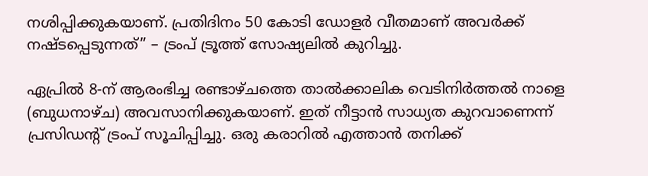നശിപ്പിക്കുകയാണ്. പ്രതിദിനം 50 കോടി ഡോളർ വീതമാണ് അവർക്ക് നഷ്ട‌പ്പെടുന്നത്” – ട്രംപ് ട്രൂത്ത് സോഷ്യലിൽ കുറിച്ചു.

ഏപ്രിൽ 8-ന് ആരംഭിച്ച രണ്ടാഴ്ചത്തെ താൽക്കാലിക വെടിനിർത്തൽ നാളെ (ബുധനാഴ്ച) അവസാനിക്കുകയാണ്. ഇത് നീട്ടാൻ സാധ്യത കുറവാണെന്ന് പ്രസിഡന്റ് ട്രംപ് സൂചിപ്പിച്ചു. ഒരു കരാറിൽ എത്താൻ തനിക്ക്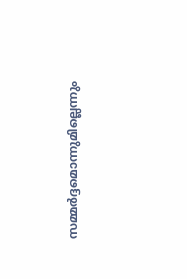സമ്മർദ്ദമൊന്നുമില്ലെന്നും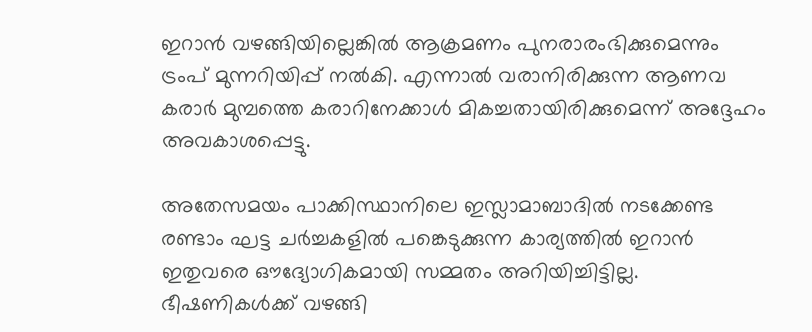ഇറാൻ വഴങ്ങിയില്ലെങ്കിൽ ആക്രമണം പുനരാരംഭിക്കുമെന്നും ട്രംപ് മുന്നറിയിപ്പ് നൽകി. എന്നാൽ വരാനിരിക്കുന്ന ആണവ കരാർ മുമ്പത്തെ കരാറിനേക്കാൾ മികച്ചതായിരിക്കുമെന്ന് അദ്ദേഹം അവകാശപ്പെട്ടു.

അതേസമയം പാക്കിസ്ഥാനിലെ ഇസ്ലാമാബാദിൽ നടക്കേണ്ട രണ്ടാം ഘട്ട ചർച്ചകളിൽ പങ്കെടുക്കുന്ന കാര്യത്തിൽ ഇറാൻ ഇതുവരെ ഔദ്യോഗികമായി സമ്മതം അറിയിച്ചിട്ടില്ല. ഭീഷണികൾക്ക് വഴങ്ങി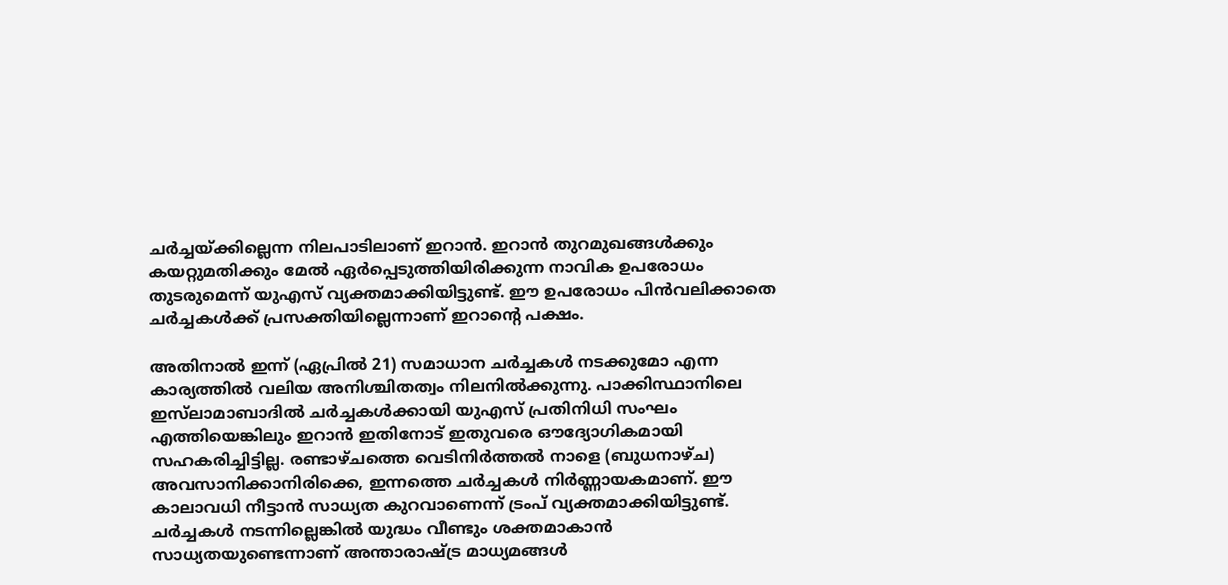ചർച്ചയ്ക്കില്ലെന്ന നിലപാടിലാണ് ഇറാൻ. ഇറാൻ തുറമുഖങ്ങൾക്കും കയറ്റുമതിക്കും മേൽ ഏർപ്പെടുത്തിയിരിക്കുന്ന നാവിക ഉപരോധം തുടരുമെന്ന് യുഎസ് വ്യക്തമാക്കിയിട്ടുണ്ട്. ഈ ഉപരോധം പിൻവലിക്കാതെ ചർച്ചകൾക്ക് പ്രസക്തിയില്ലെന്നാണ് ഇറാന്റെ പക്ഷം.

അതിനാൽ ഇന്ന് (ഏപ്രിൽ 21) സമാധാന ചർച്ചകൾ നടക്കുമോ എന്ന കാര്യത്തിൽ വലിയ അനിശ്ചിതത്വം നിലനിൽക്കുന്നു. പാക്കിസ്ഥാനിലെ ഇസ്‌ലാമാബാദിൽ ചർച്ചകൾക്കായി യുഎസ് പ്രതിനിധി സംഘം എത്തിയെങ്കിലും ഇറാൻ ഇതിനോട് ഇതുവരെ ഔദ്യോഗികമായി സഹകരിച്ചിട്ടില്ല. രണ്ടാഴ്ചത്തെ വെടിനിർത്തൽ നാളെ (ബുധനാഴ്ച) അവസാനിക്കാനിരിക്കെ, ഇന്നത്തെ ചർച്ചകൾ നിർണ്ണായകമാണ്. ഈ കാലാവധി നീട്ടാൻ സാധ്യത കുറവാണെന്ന് ട്രംപ് വ്യക്തമാക്കിയിട്ടുണ്ട്. ചർച്ചകൾ നടന്നില്ലെങ്കിൽ യുദ്ധം വീണ്ടും ശക്തമാകാൻ സാധ്യതയുണ്ടെന്നാണ് അന്താരാഷ്ട്ര മാധ്യമങ്ങൾ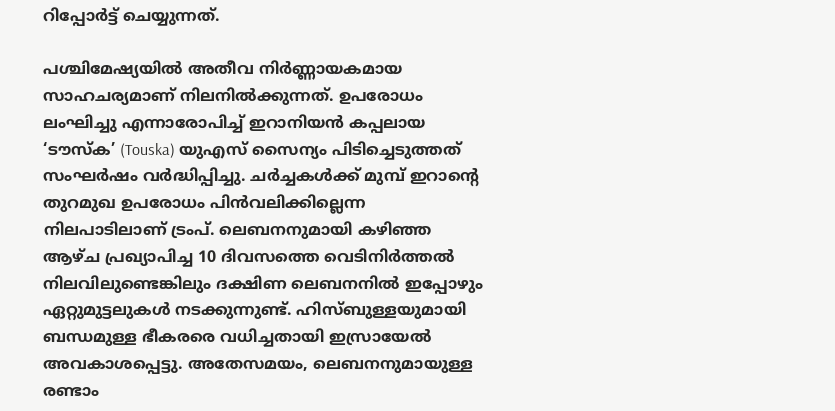റിപ്പോർട്ട് ചെയ്യുന്നത്.

പശ്ചിമേഷ്യയിൽ അതീവ നിർണ്ണായകമായ സാഹചര്യമാണ് നിലനിൽക്കുന്നത്. ഉപരോധം ലംഘിച്ചു എന്നാരോപിച്ച് ഇറാനിയൻ കപ്പലായ ‘ടൗസ്ക’ (Touska) യുഎസ് സൈന്യം പിടിച്ചെടുത്തത് സംഘർഷം വർദ്ധിപ്പിച്ചു. ചർച്ചകൾക്ക് മുമ്പ് ഇറാന്റെ തുറമുഖ ഉപരോധം പിൻവലിക്കില്ലെന്ന നിലപാടിലാണ് ട്രംപ്. ലെബനനുമായി കഴിഞ്ഞ ആഴ്ച പ്രഖ്യാപിച്ച 10 ദിവസത്തെ വെടിനിർത്തൽ നിലവിലുണ്ടെങ്കിലും ദക്ഷിണ ലെബനനിൽ ഇപ്പോഴും ഏറ്റുമുട്ടലുകൾ നടക്കുന്നുണ്ട്. ഹിസ്ബുള്ളയുമായി ബന്ധമുള്ള ഭീകരരെ വധിച്ചതായി ഇസ്രായേൽ അവകാശപ്പെട്ടു. അതേസമയം, ലെബനനുമായുള്ള രണ്ടാം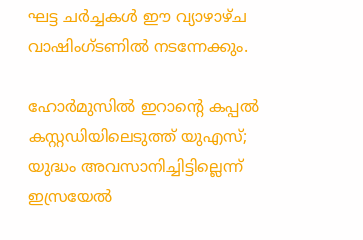ഘട്ട ചർച്ചകൾ ഈ വ്യാഴാഴ്ച വാഷിംഗ്ടണിൽ നടന്നേക്കും.

ഹോർമുസിൽ ഇറാൻ്റെ കപ്പൽ കസ്റ്റഡിയിലെടുത്ത് യുഎസ്; യുദ്ധം അവസാനിച്ചിട്ടില്ലെന്ന് ഇസ്രയേൽ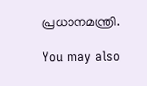പ്രധാനമന്ത്രി.

You may also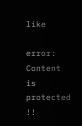like

error: Content is protected !!